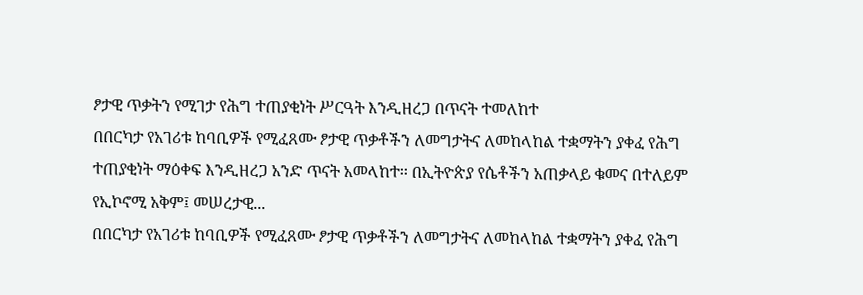ፆታዊ ጥቃትን የሚገታ የሕግ ተጠያቂነት ሥርዓት እንዲዘረጋ በጥናት ተመለከተ
በበርካታ የአገሪቱ ከባቢዎች የሚፈጸሙ ፆታዊ ጥቃቶችን ለመግታትና ለመከላከል ተቋማትን ያቀፈ የሕግ ተጠያቂነት ማዕቀፍ እንዲዘረጋ አንድ ጥናት አመላከተ፡፡ በኢትዮጵያ የሴቶችን አጠቃላይ ቁመና በተለይም የኢኮኖሚ አቅም፤ መሠረታዊ...
በበርካታ የአገሪቱ ከባቢዎች የሚፈጸሙ ፆታዊ ጥቃቶችን ለመግታትና ለመከላከል ተቋማትን ያቀፈ የሕግ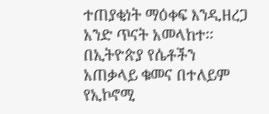ተጠያቂነት ማዕቀፍ እንዲዘረጋ አንድ ጥናት አመላከተ፡፡ በኢትዮጵያ የሴቶችን አጠቃላይ ቁመና በተለይም የኢኮኖሚ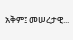አቅም፤ መሠረታዊ...